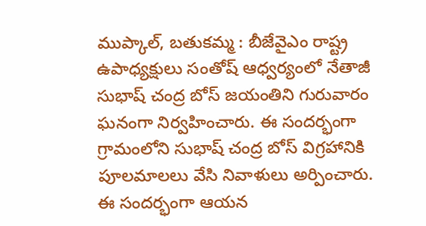ముప్కాల్, బతుకమ్మ : బీజేవైఎం రాష్ట్ర ఉపాధ్యక్షులు సంతోష్ ఆధ్వర్యంలో నేతాజీ సుభాష్ చంద్ర బోస్ జయంతిని గురువారం ఘనంగా నిర్వహించారు. ఈ సందర్భంగా గ్రామంలోని సుభాష్ చంద్ర బోస్ విగ్రహానికి పూలమాలలు వేసి నివాళులు అర్పించారు. ఈ సందర్భంగా ఆయన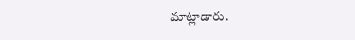మాట్లాడారు.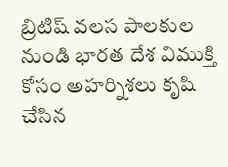బ్రిటిష్ వలస పాలకుల నుండి భారత దేశ విముక్తి కోసం అహర్నిశలు కృషి చేసిన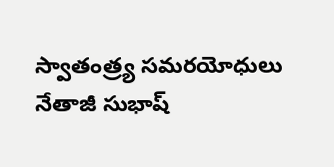స్వాతంత్ర్య సమరయోధులు నేతాజీ సుభాష్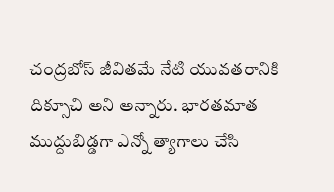చంద్రబోస్ జీవితమే నేటి యువతరానికి దిక్సూచి అని అన్నారు. భారతమాత ముద్దుబిడ్డగా ఎన్నో త్యాగాలు చేసి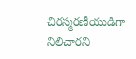చిరస్మరణీయుడిగా నిలిచారని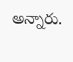అన్నారు.